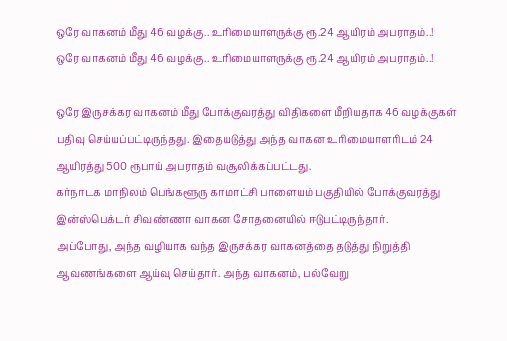ஒரே வாகனம் மீது 46 வழக்கு.. உரிமையாளருக்கு ரூ.24 ஆயிரம் அபராதம்..!
ஒரே வாகனம் மீது 46 வழக்கு.. உரிமையாளருக்கு ரூ.24 ஆயிரம் அபராதம்..!

ஒரே இருசக்கர வாகனம் மீது போக்குவரத்து விதிகளை மீறியதாக 46 வழக்குகள் பதிவு செய்யப்பட்டிருந்தது. இதையடுத்து அந்த வாகன உரிமையாளரிடம் 24 ஆயிரத்து 500 ரூபாய் அபராதம் வசூலிக்கப்பட்டது.
கர்நாடக மாநிலம் பெங்களூரு காமாட்சி பாளையம் பகுதியில் போக்குவரத்து இன்ஸ்பெக்டர் சிவண்ணா வாகன சோதனையில் ஈடுபட்டிருந்தார்.
அப்போது, அந்த வழியாக வந்த இருசக்கர வாகனத்தை தடுத்து நிறுத்தி ஆவணங்களை ஆய்வு செய்தார். அந்த வாகனம், பல்வேறு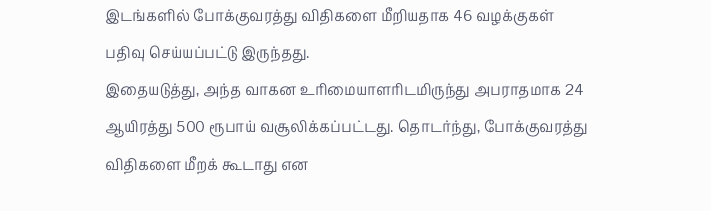இடங்களில் போக்குவரத்து விதிகளை மீறியதாக 46 வழக்குகள் பதிவு செய்யப்பட்டு இருந்தது.
இதையடுத்து, அந்த வாகன உரிமையாளரிடமிருந்து அபராதமாக 24 ஆயிரத்து 500 ரூபாய் வசூலிக்கப்பட்டது. தொடர்ந்து, போக்குவரத்து விதிகளை மீறக் கூடாது என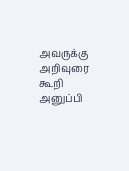அவருக்கு அறிவுரை கூறி அனுப்பி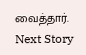வைத்தார்.
Next Story